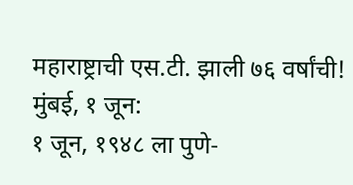महाराष्ट्राची एस.टी. झाली ७६ वर्षांची!
मुंबई, १ जून:
१ जून, १९४८ ला पुणे-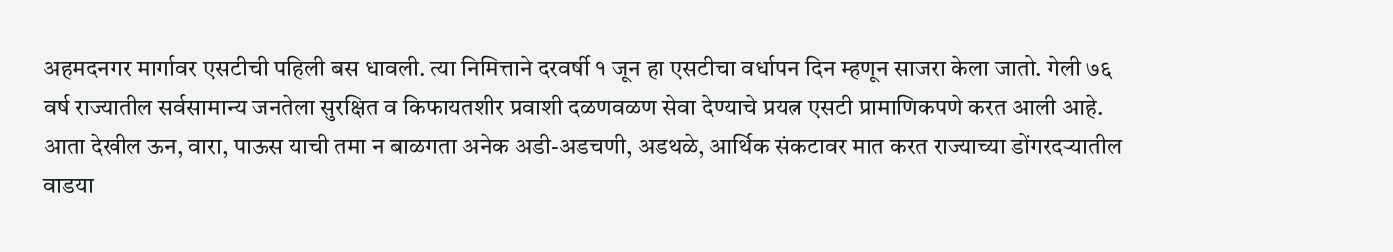अहमदनगर मार्गावर एसटीची पहिली बस धावली. त्या निमित्ताने दरवर्षी १ जून हा एसटीचा वर्धापन दिन म्हणून साजरा केला जातो. गेली ७६ वर्ष राज्यातील सर्वसामान्य जनतेला सुरक्षित व किफायतशीर प्रवाशी दळणवळण सेवा देण्याचे प्रयत्न एसटी प्रामाणिकपणे करत आली आहे. आता देखील ऊन, वारा, पाऊस याची तमा न बाळगता अनेक अडी-अडचणी, अडथळे, आर्थिक संकटावर मात करत राज्याच्या डोंगरदऱ्यातील वाडया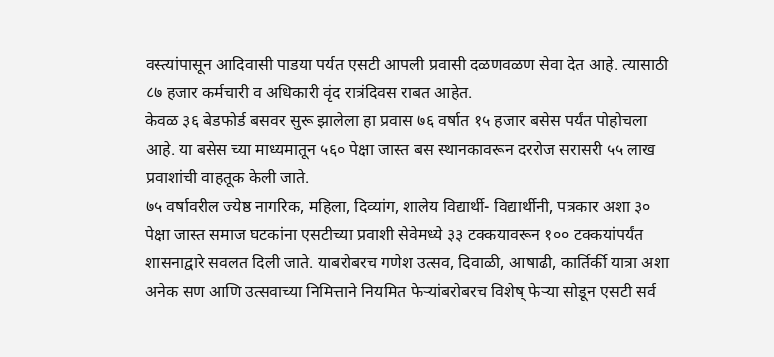वस्त्यांपासून आदिवासी पाडया पर्यत एसटी आपली प्रवासी दळणवळण सेवा देत आहे. त्यासाठी ८७ हजार कर्मचारी व अधिकारी वृंद रात्रंदिवस राबत आहेत.
केवळ ३६ बेडफोर्ड बसवर सुरू झालेला हा प्रवास ७६ वर्षात १५ हजार बसेस पर्यंत पोहोचला आहे. या बसेस च्या माध्यमातून ५६० पेक्षा जास्त बस स्थानकावरून दररोज सरासरी ५५ लाख प्रवाशांची वाहतूक केली जाते.
७५ वर्षावरील ज्येष्ठ नागरिक, महिला, दिव्यांग, शालेय विद्यार्थी- विद्यार्थीनी, पत्रकार अशा ३० पेक्षा जास्त समाज घटकांना एसटीच्या प्रवाशी सेवेमध्ये ३३ टक्कयावरून १०० टक्कयांपर्यंत शासनाद्वारे सवलत दिली जाते. याबरोबरच गणेश उत्सव, दिवाळी, आषाढी, कार्तिर्की यात्रा अशा अनेक सण आणि उत्सवाच्या निमित्ताने नियमित फेऱ्यांबरोबरच विशेष् फेऱ्या सोडून एसटी सर्व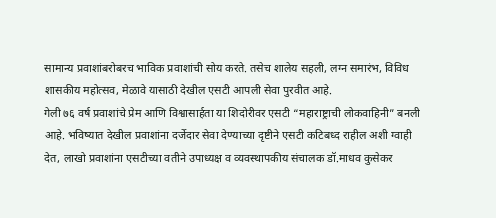सामान्य प्रवाशांबरोबरच भाविक प्रवाशांची सोय करते. तसेच शालेय सहली, लग्न समारंभ, विविध शासकीय महोत्सव, मेळावे यासाठी देखील एसटी आपली सेवा पुरवीत आहे.
गेली ७६ वर्ष प्रवाशांचे प्रेम आणि विश्वासार्हता या शिदोरीवर एसटी “महाराष्ट्राची लोकवाहिनी” बनली आहे. भविष्यात देखील प्रवाशांना दर्जेदार सेवा देण्याच्या दृष्टीने एसटी कटिबध्द राहील अशी ग्वाही देत, लाखो प्रवाशांना एसटीच्या वतीने उपाध्यक्ष व व्यवस्थापकीय संचालक डॉ.माधव कुसेकर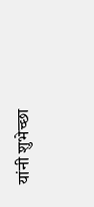यांनी शुभेच्छा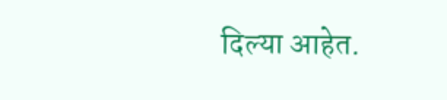दिल्या आहेत.